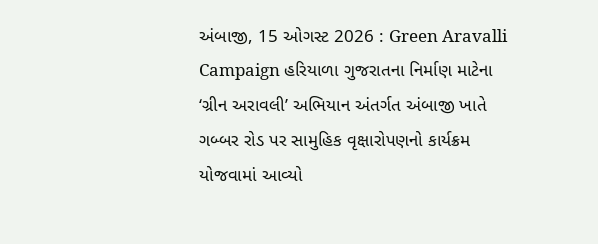અંબાજી, 15 ઓગસ્ટ 2026 : Green Aravalli Campaign હરિયાળા ગુજરાતના નિર્માણ માટેના ‘ગ્રીન અરાવલી’ અભિયાન અંતર્ગત અંબાજી ખાતે ગબ્બર રોડ પર સામુહિક વૃક્ષારોપણનો કાર્યક્રમ યોજવામાં આવ્યો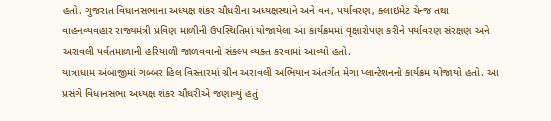હતો. ગુજરાત વિધાનસભાના અધ્યક્ષ શંકર ચૌધરીના અધ્યક્ષસ્થાને અને વન, પર્યાવરણ, ક્લાઇમેટ ચેન્જ તથા વાહનવ્યવહાર રાજ્યમંત્રી પ્રવિણ માળીની ઉપસ્થિતિમાં યોજાયેલા આ કાર્યક્રમમાં વૃક્ષારોપણ કરીને પર્યાવરણ સંરક્ષણ અને અરાવલી પર્વતમાળાની હરિયાળી જાળવવાનો સંકલ્પ વ્યક્ત કરવામાં આવ્યો હતો.
યાત્રાધામ અંબાજીમાં ગબ્બર હિલ વિસ્તારમાં ગ્રીન અરાવલી અભિયાન અંતર્ગત મેગા પ્લાન્ટેશનનો કાર્યક્રમ યોજાયો હતો. આ પ્રસંગે વિધાનસભા અધ્યક્ષ શંકર ચૌધરીએ જણાવ્યું હતું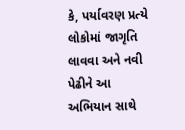કે, પર્યાવરણ પ્રત્યે લોકોમાં જાગૃતિ લાવવા અને નવી પેઢીને આ અભિયાન સાથે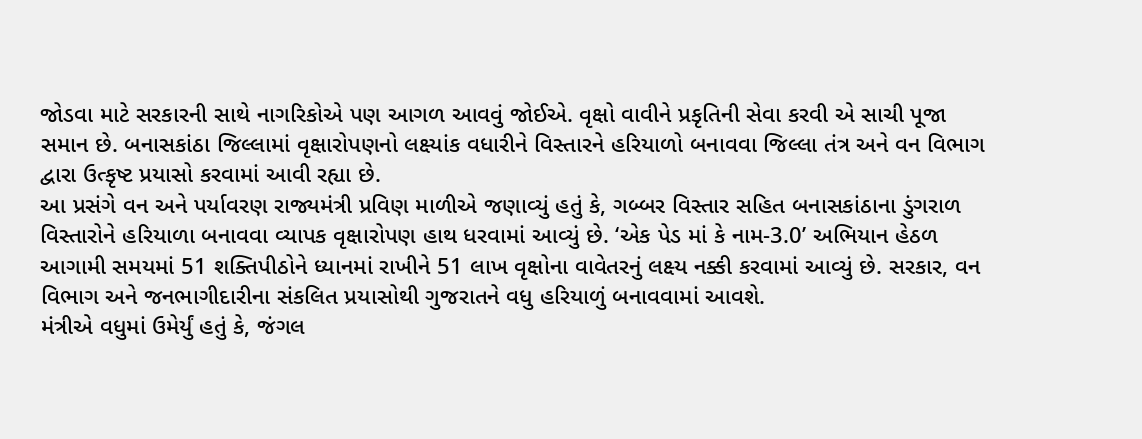જોડવા માટે સરકારની સાથે નાગરિકોએ પણ આગળ આવવું જોઈએ. વૃક્ષો વાવીને પ્રકૃતિની સેવા કરવી એ સાચી પૂજા સમાન છે. બનાસકાંઠા જિલ્લામાં વૃક્ષારોપણનો લક્ષ્યાંક વધારીને વિસ્તારને હરિયાળો બનાવવા જિલ્લા તંત્ર અને વન વિભાગ દ્વારા ઉત્કૃષ્ટ પ્રયાસો કરવામાં આવી રહ્યા છે.
આ પ્રસંગે વન અને પર્યાવરણ રાજ્યમંત્રી પ્રવિણ માળીએ જણાવ્યું હતું કે, ગબ્બર વિસ્તાર સહિત બનાસકાંઠાના ડુંગરાળ વિસ્તારોને હરિયાળા બનાવવા વ્યાપક વૃક્ષારોપણ હાથ ધરવામાં આવ્યું છે. ‘એક પેડ માં કે નામ-3.0’ અભિયાન હેઠળ આગામી સમયમાં 51 શક્તિપીઠોને ધ્યાનમાં રાખીને 51 લાખ વૃક્ષોના વાવેતરનું લક્ષ્ય નક્કી કરવામાં આવ્યું છે. સરકાર, વન વિભાગ અને જનભાગીદારીના સંકલિત પ્રયાસોથી ગુજરાતને વધુ હરિયાળું બનાવવામાં આવશે.
મંત્રીએ વધુમાં ઉમેર્યું હતું કે, જંગલ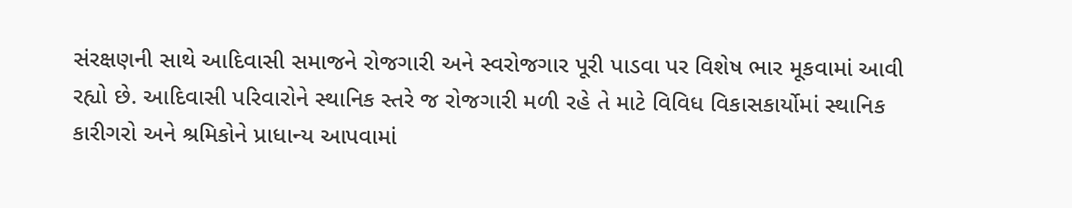સંરક્ષણની સાથે આદિવાસી સમાજને રોજગારી અને સ્વરોજગાર પૂરી પાડવા પર વિશેષ ભાર મૂકવામાં આવી રહ્યો છે. આદિવાસી પરિવારોને સ્થાનિક સ્તરે જ રોજગારી મળી રહે તે માટે વિવિધ વિકાસકાર્યોમાં સ્થાનિક કારીગરો અને શ્રમિકોને પ્રાધાન્ય આપવામાં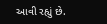આવી રહ્યું છે.